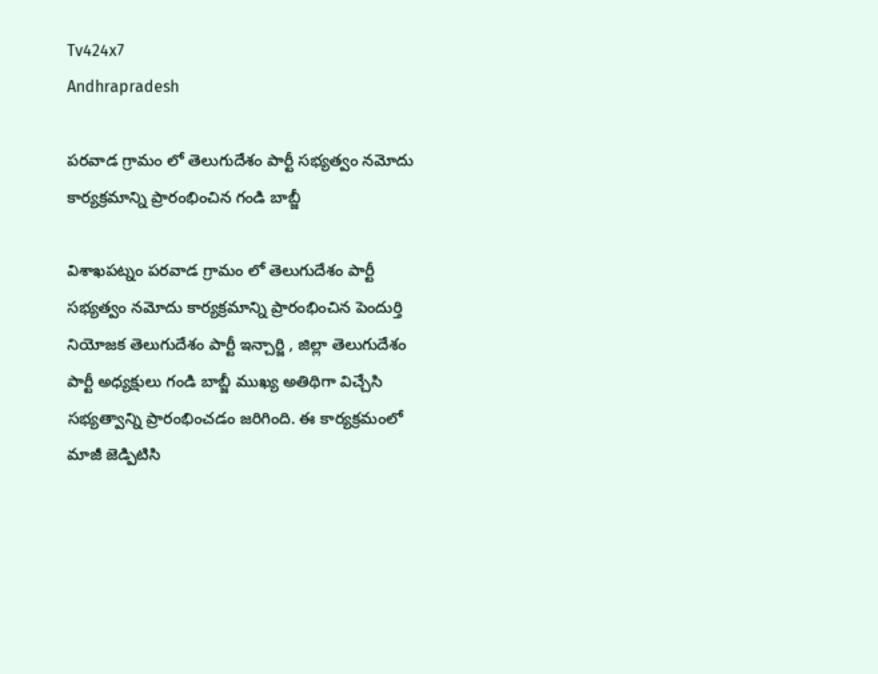Tv424x7
Andhrapradesh

పరవాడ గ్రామం లో తెలుగుదేశం పార్టీ సభ్యత్వం నమోదు కార్యక్రమాన్ని ప్రారంభించిన గండి బాబ్జీ

విశాఖపట్నం పరవాడ గ్రామం లో తెలుగుదేశం పార్టీ సభ్యత్వం నమోదు కార్యక్రమాన్ని ప్రారంభించిన పెందుర్తి నియోజక తెలుగుదేశం పార్టీ ఇన్చార్జి , జిల్లా తెలుగుదేశం పార్టీ అధ్యక్షులు గండి బాబ్జీ ముఖ్య అతిథిగా విచ్చేసి సభ్యత్వాన్ని ప్రారంభించడం జరిగింది. ఈ కార్యక్రమంలో మాజీ జెడ్పిటిసి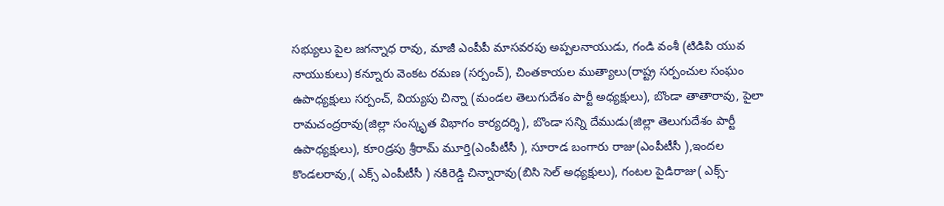సభ్యులు పైల జగన్నాధ రావు, మాజీ ఎంపీపీ మాసవరపు అప్పలనాయుడు, గండి వంశీ (టిడిపి యువ నాయుకులు) కన్నూరు వెంకట రమణ (సర్పంచ్), చింతకాయల ముత్యాలు(రాష్ట్ర సర్పంచుల సంఘం ఉపాధ్యక్షులు సర్పంచ్, వియ్యపు చిన్నా (మండల తెలుగుదేశం పార్టీ అధ్యక్షులు), బొండా తాతారావు, పైలా రామచంద్రరావు(జిల్లా సంస్కృత విభాగం కార్యదర్శి), బొండా సన్ని దేముడు(జిల్లా తెలుగుదేశం పార్టీ ఉపాధ్యక్షులు), కూoడ్రపు శ్రీరామ్ మూర్తి(ఎంపీటీసీ ), సూరాడ బంగారు రాజు(ఎంపీటీసీ ),ఇందల కొండలరావు,( ఎక్స్ ఎంపీటీసీ ) నకిరెడ్డి చిన్నారావు(బిసి సెల్ అధ్యక్షులు), గంటల పైడిరాజు( ఎక్స్-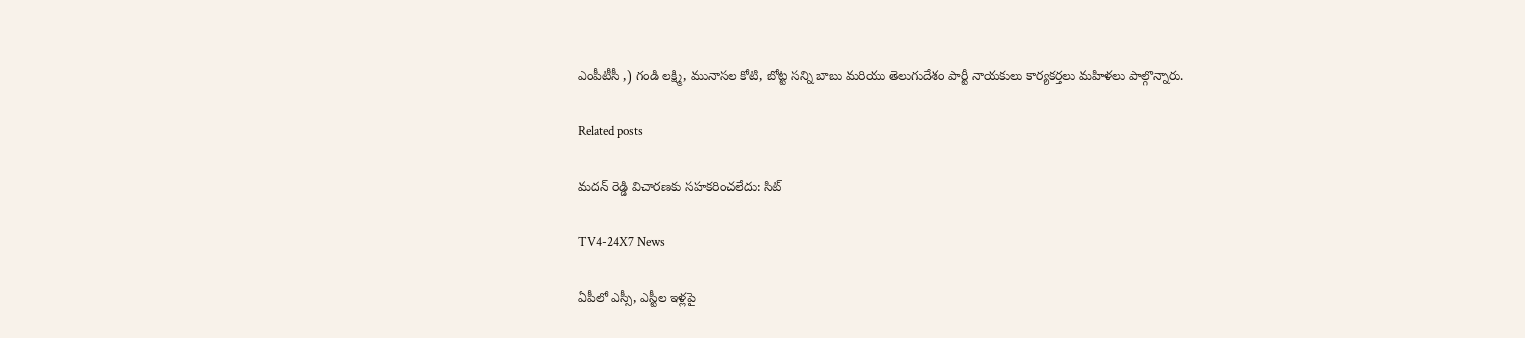ఎంపీటీసీ ,) గండి లక్ష్మి, మునాసల కోటి, బోట్ట సన్ని బాబు మరియు తెలుగుదేశం పార్టీ నాయకులు కార్యకర్తలు మహిళలు పాల్గొన్నారు.

Related posts

మదన్ రెడ్డి విచారణకు సహకరించలేదు: సిట్

TV4-24X7 News

ఏపీలో ఎస్సీ, ఎస్టీల ఇళ్లపై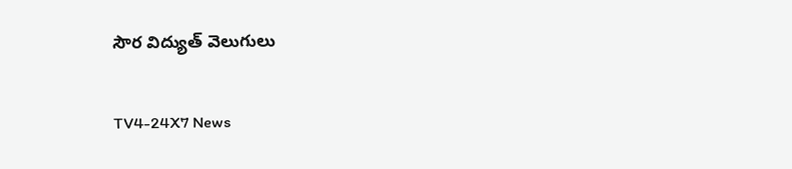సౌర విద్యుత్ వెలుగులు

TV4-24X7 News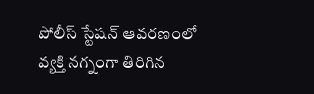పోలీస్ స్టేషన్ ఆవరణంలో వ్యక్తి నగ్నంగా తిరిగిన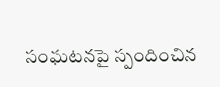సంఘటనపై స్పందించిన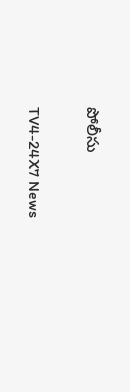పోలీసు

TV4-24X7 News